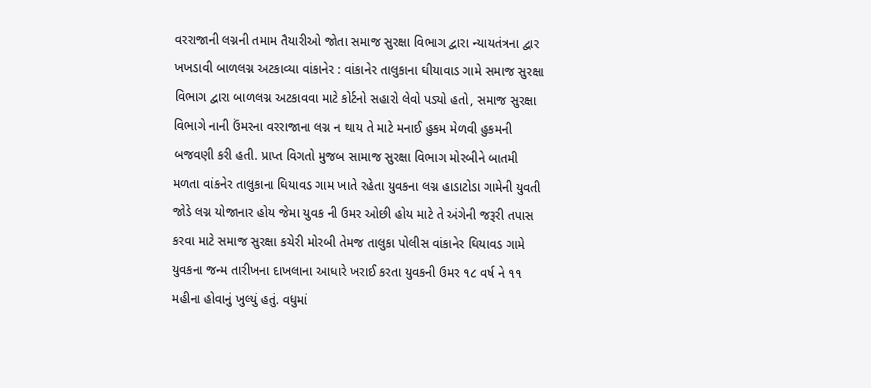વરરાજાની લગ્નની તમામ તૈયારીઓ જોતા સમાજ સુરક્ષા વિભાગ દ્વારા ન્યાયતંત્રના દ્વાર ખખડાવી બાળલગ્ન અટકાવ્યા વાંકાનેર : વાંકાનેર તાલુકાના ઘીયાવાડ ગામે સમાજ સુરક્ષા વિભાગ દ્વારા બાળલગ્ન અટકાવવા માટે કોર્ટનો સહારો લેવો પડ્યો હતો, સમાજ સુરક્ષા વિભાગે નાની ઉંમરના વરરાજાના લગ્ન ન થાય તે માટે મનાઈ હુકમ મેળવી હુકમની બજવણી કરી હતી. પ્રાપ્ત વિગતો મુજબ સામાજ સુરક્ષા વિભાગ મોરબીને બાતમી મળતા વાંકનેર તાલુકાના ઘિયાવડ ગામ ખાતે રહેતા યુવકના લગ્ન હાડાટોડા ગામેની યુવતી જોડે લગ્ન યોજાનાર હોય જેમા યુવક ની ઉમર ઓછી હોય માટે તે અંગેની જરૂરી તપાસ કરવા માટે સમાજ સુરક્ષા કચેરી મોરબી તેમજ તાલુકા પોલીસ વાંકાનેર ઘિયાવડ ગામે યુવકના જન્મ તારીખના દાખલાના આધારે ખરાઈ કરતા યુવકની ઉમર ૧૮ વર્ષ ને ૧૧ મહીના હોવાનું ખુલ્યું હતું. વધુમાં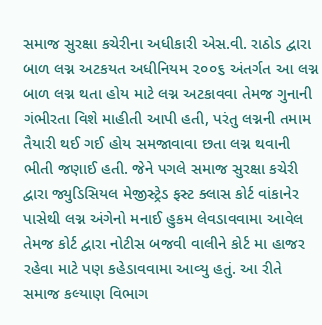સમાજ સુરક્ષા કચેરીના અધીકારી એસ.વી. રાઠોડ દ્વારા બાળ લગ્ન અટકયત અધીનિયમ ૨૦૦૬ અંતર્ગત આ લગ્ન બાળ લગ્ન થતા હોય માટે લગ્ન અટકાવવા તેમજ ગુનાની ગંભીરતા વિશે માહીતી આપી હતી, પરંતુ લગ્નની તમામ તૈયારી થઈ ગઈ હોય સમજાવાવા છતા લગ્ન થવાની ભીતી જણાઈ હતી. જેને પગલે સમાજ સુરક્ષા કચેરી દ્વારા જ્યુડિસિયલ મેજીસ્ટ્રેડ ફસ્ટ ક્લાસ કોર્ટ વાંકાનેર પાસેથી લગ્ન અંગેનો મનાઈ હુકમ લેવડાવવામા આવેલ તેમજ કોર્ટ દ્વારા નોટીસ બજવી વાલીને કોર્ટ મા હાજર રહેવા માટે પણ કહેડાવવામા આવ્યુ હતું. આ રીતે સમાજ કલ્યાણ વિભાગ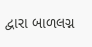દ્વારા બાળલગ્ન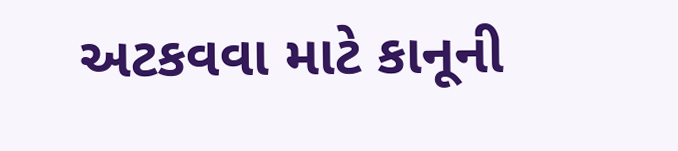અટકવવા માટે કાનૂની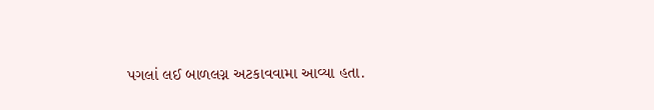પગલાં લઈ બાળલગ્ન અટકાવવામા આવ્યા હતા.